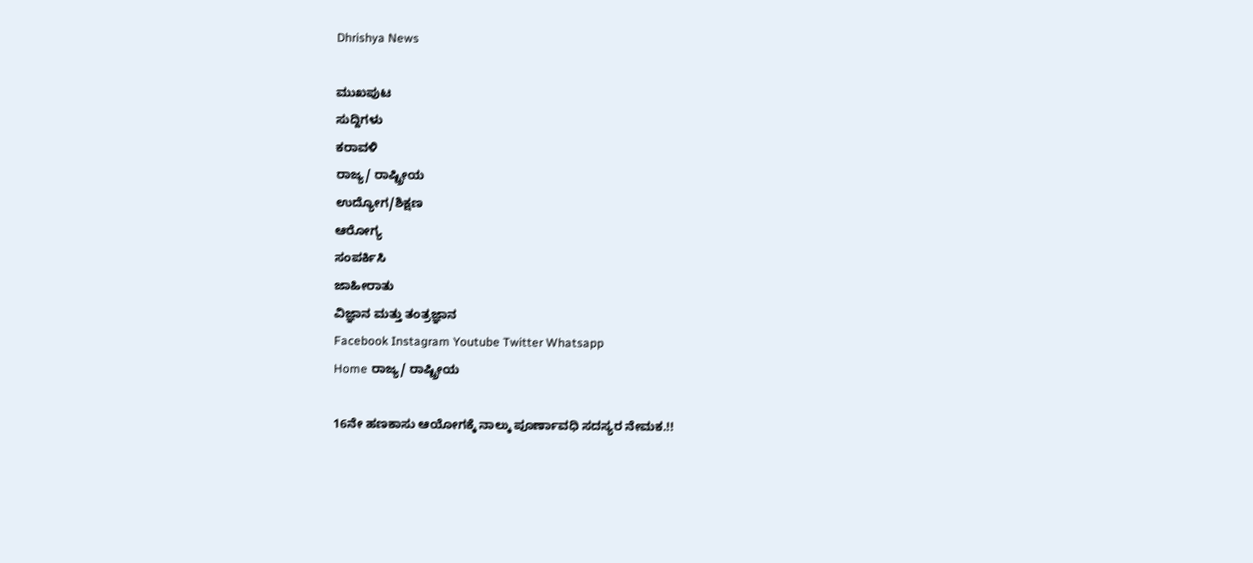Dhrishya News

ಮುಖಪುಟ
ಸುದ್ದಿಗಳು
ಕರಾವಳಿ
ರಾಜ್ಯ/ ರಾಷ್ಟ್ರೀಯ
ಉದ್ಯೋಗ/ಶಿಕ್ಷಣ
ಆರೋಗ್ಯ
ಸಂಪರ್ಕಿಸಿ
ಜಾಹೀರಾತು
ವಿಜ್ಞಾನ ಮತ್ತು ತಂತ್ರಜ್ಞಾನ
Facebook Instagram Youtube Twitter Whatsapp
Home ರಾಜ್ಯ/ ರಾಷ್ಟ್ರೀಯ

16ನೇ ಹಣಕಾಸು ಆಯೋಗಕ್ಕೆ ನಾಲ್ಕು ಪೂರ್ಣಾವಧಿ ಸದಸ್ಯರ ನೇಮಕ.!!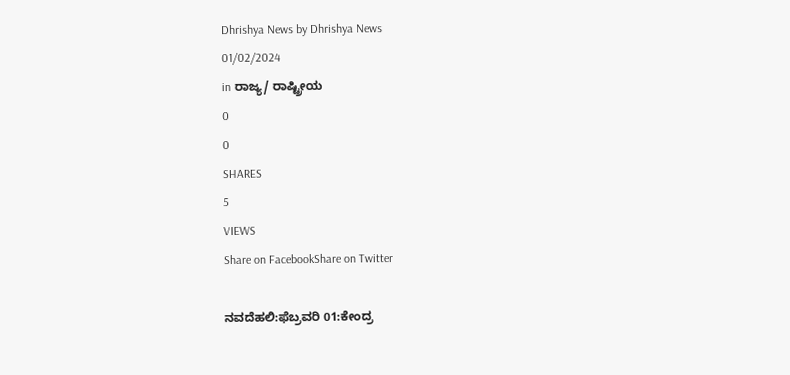Dhrishya News by Dhrishya News
01/02/2024
in ರಾಜ್ಯ/ ರಾಷ್ಟ್ರೀಯ
0
0
SHARES
5
VIEWS
Share on FacebookShare on Twitter

ನವದೆಹಲಿ:ಫೆಬ್ರವರಿ 01:ಕೇಂದ್ರ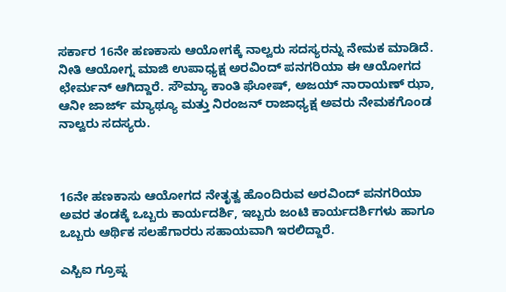ಸರ್ಕಾರ 16ನೇ ಹಣಕಾಸು ಆಯೋಗಕ್ಕೆ ನಾಲ್ವರು ಸದಸ್ಯರನ್ನು ನೇಮಕ ಮಾಡಿದೆ. ನೀತಿ ಆಯೋಗ್ನ ಮಾಜಿ ಉಪಾಧ್ಯಕ್ಷ ಅರವಿಂದ್ ಪನಗರಿಯಾ ಈ ಆಯೋಗದ ಛೇರ್ಮನ್ ಆಗಿದ್ದಾರೆ. ಸೌಮ್ಯಾ ಕಾಂತಿ ಘೋಷ್, ಅಜಯ್ ನಾರಾಯಣ್ ಝಾ, ಆನೀ ಜಾರ್ಜ್ ಮ್ಯಾಥ್ಯೂ ಮತ್ತು ನಿರಂಜನ್ ರಾಜಾಧ್ಯಕ್ಷ ಅವರು ನೇಮಕಗೊಂಡ ನಾಲ್ವರು ಸದಸ್ಯರು.



16ನೇ ಹಣಕಾಸು ಆಯೋಗದ ನೇತೃತ್ವ ಹೊಂದಿರುವ ಅರವಿಂದ್ ಪನಗರಿಯಾ ಅವರ ತಂಡಕ್ಕೆ ಒಬ್ಬರು ಕಾರ್ಯದರ್ಶಿ, ಇಬ್ಬರು ಜಂಟಿ ಕಾರ್ಯದರ್ಶಿಗಳು ಹಾಗೂ ಒಬ್ಬರು ಆರ್ಥಿಕ ಸಲಹೆಗಾರರು ಸಹಾಯವಾಗಿ ಇರಲಿದ್ದಾರೆ.

ಎಸ್ಬಿಐ ಗ್ರೂಪ್ನ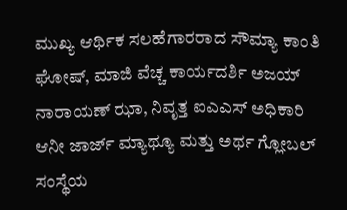ಮುಖ್ಯ ಆರ್ಥಿಕ ಸಲಹೆಗಾರರಾದ ಸೌಮ್ಯಾ ಕಾಂತಿ ಘೋಷ್, ಮಾಜಿ ವೆಚ್ಚ ಕಾರ್ಯದರ್ಶಿ ಅಜಯ್ ನಾರಾಯಣ್ ಝಾ, ನಿವೃತ್ತ ಐಎಎಸ್ ಅಧಿಕಾರಿ ಆನೀ ಜಾರ್ಜ್ ಮ್ಯಾಥ್ಯೂ ಮತ್ತು ಅರ್ಥ ಗ್ಲೋಬಲ್ ಸಂಸ್ಥೆಯ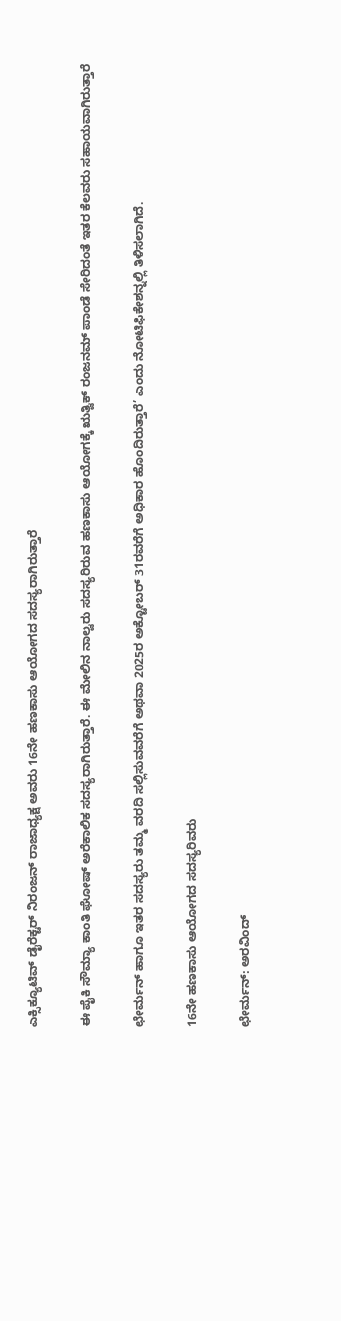ಎಕ್ಸಿಕ್ಯೂಟಿವ್ ಡೈರೆಕ್ಟರ್ ನಿರಂಜನ್ ರಾಜಾಧ್ಯಕ್ಷ ಅವರು 16ನೇ ಹಣಕಾಸು ಆಯೋಗದ ಸದಸ್ಯರಾಗಿರುತ್ತಾರೆ

ಈ ಪೈಕಿ ಸೌಮ್ಯಾ ಕಾಂತಿ ಘೋಷ್ ಅರೆಕಾಲಿಕ ಸದಸ್ಯರಾಗಿರುತ್ತಾರೆ. ಈ ಮೇಲಿನ ನಾಲ್ವರು ಸದಸ್ಯರಿರುವ ಹಣಕಾಸು ಆಯೋಗಕ್ಕೆ ಋತ್ವಿಕ್ ರಂಜನಮ್ ಪಾಂಡೆ ಸೇರಿದಂತೆ ಇತರ ಕೆಲವರು ಸಹಾಯವಾಗಿರುತ್ತಾರೆ

ಛೇರ್ಮನ್ ಹಾಗೂ ಇತರ ಸದಸ್ಯರು ತಮ್ಮ ವರದಿ ಸಲ್ಲಿಸುವವರೆಗೆ ಅಥವಾ 2025ರ ಅಕ್ಟೋಬರ್ 31ರವರೆಗೆ ಅಧಿಕಾರ ಹೊಂದಿರುತ್ತಾರೆ’ ಎಂದು ನೋಟಿಫಿಕೇಶನ್ನಲ್ಲಿ ತಿಳಿಸಲಾಗಿದೆ.

16ನೇ ಹಣಕಾಸು ಆಯೋಗದ ಸದಸ್ಯರಿವರು

ಛೇರ್ಮನ್: ಅರವಿಂದ್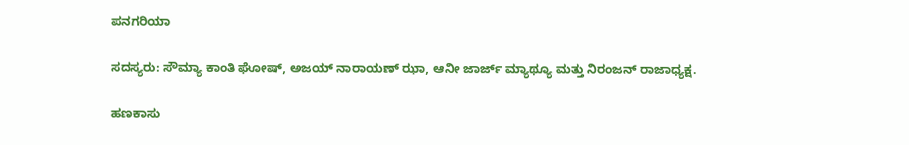ಪನಗರಿಯಾ

ಸದಸ್ಯರು: ಸೌಮ್ಯಾ ಕಾಂತಿ ಘೋಷ್, ಅಜಯ್ ನಾರಾಯಣ್ ಝಾ, ಆನೀ ಜಾರ್ಜ್ ಮ್ಯಾಥ್ಯೂ ಮತ್ತು ನಿರಂಜನ್ ರಾಜಾಧ್ಯಕ್ಷ.

ಹಣಕಾಸು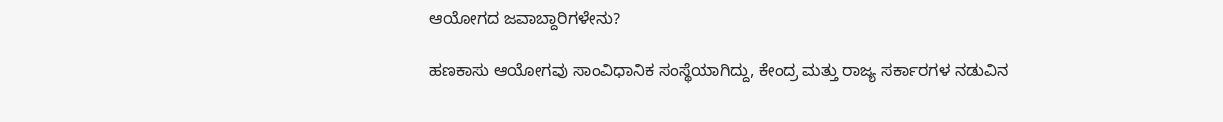ಆಯೋಗದ ಜವಾಬ್ದಾರಿಗಳೇನು?

ಹಣಕಾಸು ಆಯೋಗವು ಸಾಂವಿಧಾನಿಕ ಸಂಸ್ಥೆಯಾಗಿದ್ದು, ಕೇಂದ್ರ ಮತ್ತು ರಾಜ್ಯ ಸರ್ಕಾರಗಳ ನಡುವಿನ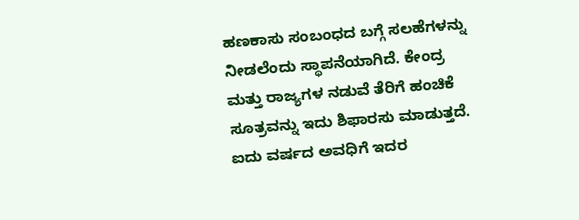ಹಣಕಾಸು ಸಂಬಂಧದ ಬಗ್ಗೆ ಸಲಹೆಗಳನ್ನು ನೀಡಲೆಂದು ಸ್ಥಾಪನೆಯಾಗಿದೆ. ಕೇಂದ್ರ ಮತ್ತು ರಾಜ್ಯಗಳ ನಡುವೆ ತೆರಿಗೆ ಹಂಚಿಕೆ ಸೂತ್ರವನ್ನು ಇದು ಶಿಫಾರಸು ಮಾಡುತ್ತದೆ. ಐದು ವರ್ಷದ ಅವಧಿಗೆ ಇದರ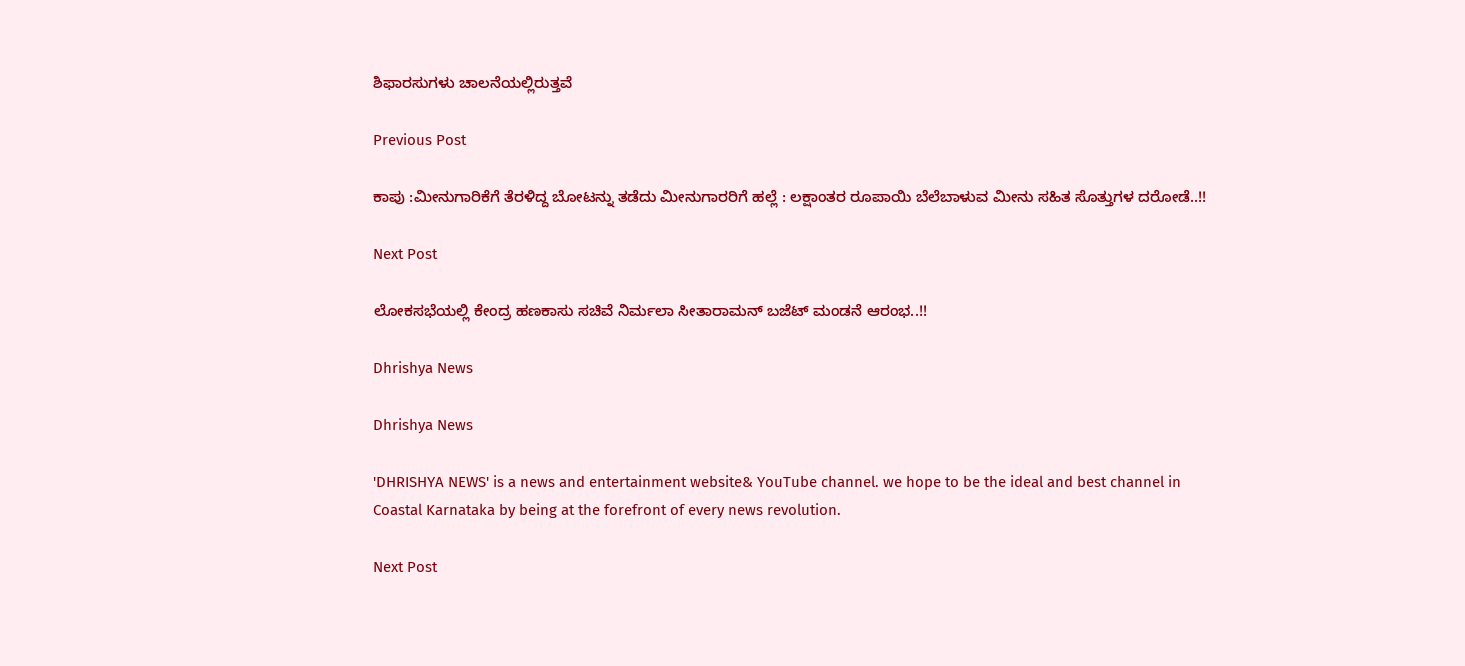ಶಿಫಾರಸುಗಳು ಚಾಲನೆಯಲ್ಲಿರುತ್ತವೆ

Previous Post

ಕಾಪು :ಮೀನುಗಾರಿಕೆಗೆ ತೆರಳಿದ್ದ ಬೋಟನ್ನು ತಡೆದು ಮೀನುಗಾರರಿಗೆ ಹಲ್ಲೆ : ಲಕ್ಷಾಂತರ ರೂಪಾಯಿ ಬೆಲೆಬಾಳುವ ಮೀನು ಸಹಿತ ಸೊತ್ತುಗಳ ದರೋಡೆ..!!

Next Post

ಲೋಕಸಭೆಯಲ್ಲಿ ಕೇಂದ್ರ ಹಣಕಾಸು ಸಚಿವೆ ನಿರ್ಮಲಾ ಸೀತಾರಾಮನ್ ಬಜೆಟ್ ಮಂಡನೆ ಆರಂಭ..!!

Dhrishya News

Dhrishya News

'DHRISHYA NEWS' is a news and entertainment website& YouTube channel. we hope to be the ideal and best channel in Coastal Karnataka by being at the forefront of every news revolution.

Next Post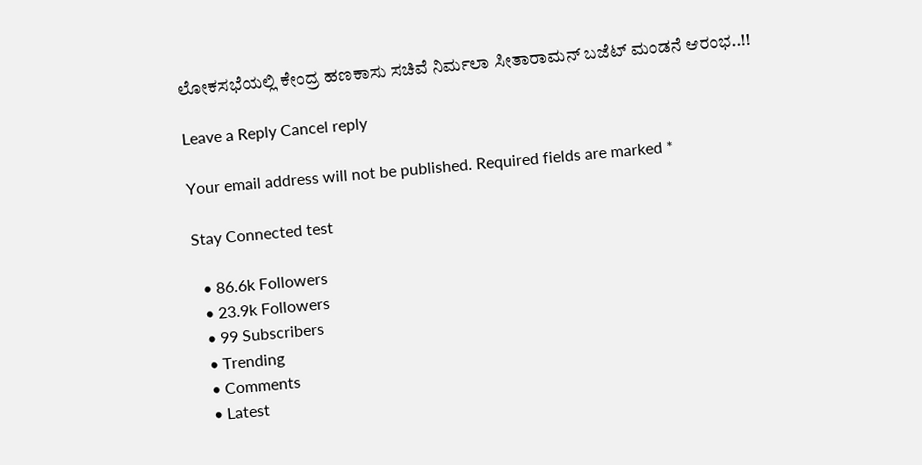ಲೋಕಸಭೆಯಲ್ಲಿ ಕೇಂದ್ರ ಹಣಕಾಸು ಸಚಿವೆ ನಿರ್ಮಲಾ ಸೀತಾರಾಮನ್ ಬಜೆಟ್ ಮಂಡನೆ ಆರಂಭ..!!

Leave a Reply Cancel reply

Your email address will not be published. Required fields are marked *

Stay Connected test

  • 86.6k Followers
  • 23.9k Followers
  • 99 Subscribers
  • Trending
  • Comments
  • Latest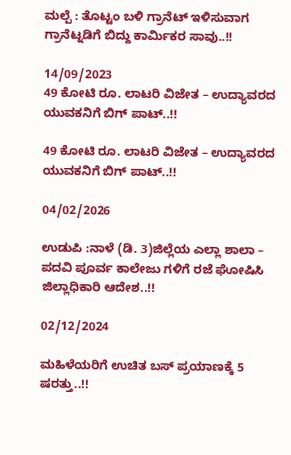ಮಲ್ಪೆ : ತೊಟ್ಟಂ ಬಳಿ ಗ್ರಾನೆಟ್ ಇಳಿಸುವಾಗ ಗ್ರಾನೆಟ್ನಡಿಗೆ ಬಿದ್ದು ಕಾರ್ಮಿಕರ ಸಾವು..!!

14/09/2023
49 ಕೋಟಿ ರೂ. ಲಾಟರಿ ವಿಜೇತ – ಉದ್ಯಾವರದ ಯುವಕನಿಗೆ ಬಿಗ್ ಪಾಟ್..!!

49 ಕೋಟಿ ರೂ. ಲಾಟರಿ ವಿಜೇತ – ಉದ್ಯಾವರದ ಯುವಕನಿಗೆ ಬಿಗ್ ಪಾಟ್..!!

04/02/2026

ಉಡುಪಿ :ನಾಳೆ (ಡಿ. 3)ಜಿಲ್ಲೆಯ ಎಲ್ಲಾ ಶಾಲಾ – ಪದವಿ ಪೂರ್ವ ಕಾಲೇಜು ಗಳಿಗೆ ರಜೆ ಘೋಷಿಸಿ ಜಿಲ್ಲಾಧಿಕಾರಿ ಆದೇಶ..!!

02/12/2024

ಮಹಿಳೆಯರಿಗೆ ಉಚಿತ ಬಸ್ ಪ್ರಯಾಣಕ್ಕೆ 5 ಷರತ್ತು..!!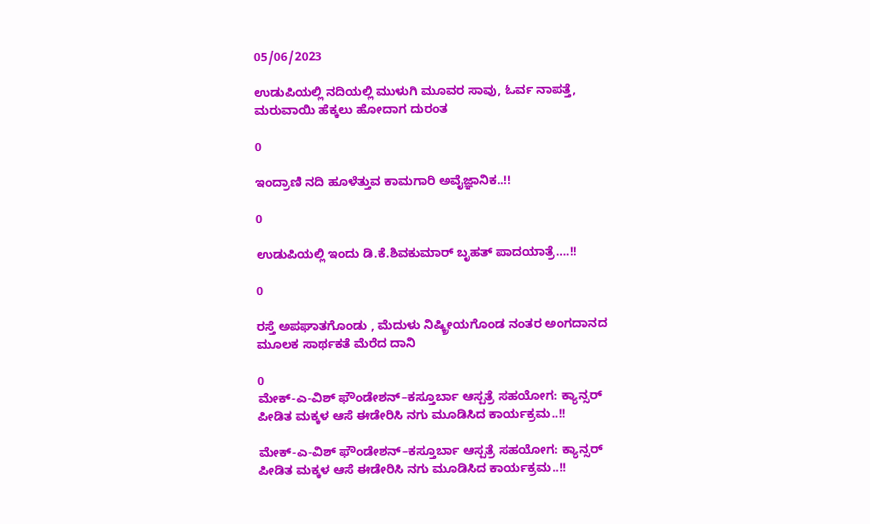05/06/2023

ಉಡುಪಿಯಲ್ಲಿ ನದಿಯಲ್ಲಿ ಮುಳುಗಿ ಮೂವರ ಸಾವು, ಓರ್ವ ನಾಪತ್ತೆ, ಮರುವಾಯಿ ಹೆಕ್ಕಲು ಹೋದಾಗ ದುರಂತ

0

ಇಂದ್ರಾಣಿ ನದಿ ಹೂಳೆತ್ತುವ ಕಾಮಗಾರಿ ಅವೈಜ್ಞಾನಿಕ..!!

0

ಉಡುಪಿಯಲ್ಲಿ ಇಂದು ಡಿ.ಕೆ.ಶಿವಕುಮಾರ್‌ ಬೃಹತ್ ಪಾದಯಾತ್ರೆ….!!

0

ರಸ್ತೆ ಅಪಘಾತಗೊಂಡು , ಮೆದುಳು ನಿಷ್ಕ್ರೀಯಗೊಂಡ ನಂತರ ಅಂಗದಾನದ ಮೂಲಕ ಸಾರ್ಥಕತೆ ಮೆರೆದ ದಾನಿ

0
ಮೇಕ್-ಎ-ವಿಶ್ ಫೌಂಡೇಶನ್–ಕಸ್ತೂರ್ಬಾ ಆಸ್ಪತ್ರೆ ಸಹಯೋಗ: ಕ್ಯಾನ್ಸರ್ ಪೀಡಿತ ಮಕ್ಕಳ ಆಸೆ ಈಡೇರಿಸಿ ನಗು ಮೂಡಿಸಿದ ಕಾರ್ಯಕ್ರಮ..!!

ಮೇಕ್-ಎ-ವಿಶ್ ಫೌಂಡೇಶನ್–ಕಸ್ತೂರ್ಬಾ ಆಸ್ಪತ್ರೆ ಸಹಯೋಗ: ಕ್ಯಾನ್ಸರ್ ಪೀಡಿತ ಮಕ್ಕಳ ಆಸೆ ಈಡೇರಿಸಿ ನಗು ಮೂಡಿಸಿದ ಕಾರ್ಯಕ್ರಮ..!!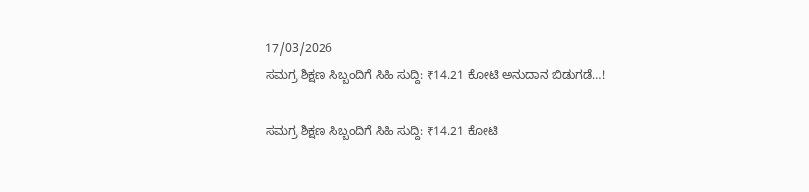17/03/2026
ಸಮಗ್ರ ಶಿಕ್ಷಣ ಸಿಬ್ಬಂದಿಗೆ ಸಿಹಿ ಸುದ್ದಿ: ₹14.21 ಕೋಟಿ ಅನುದಾನ ಬಿಡುಗಡೆ…!

ಸಮಗ್ರ ಶಿಕ್ಷಣ ಸಿಬ್ಬಂದಿಗೆ ಸಿಹಿ ಸುದ್ದಿ: ₹14.21 ಕೋಟಿ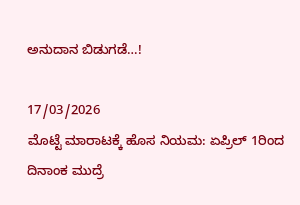ಅನುದಾನ ಬಿಡುಗಡೆ…!

17/03/2026
ಮೊಟ್ಟೆ ಮಾರಾಟಕ್ಕೆ ಹೊಸ ನಿಯಮ: ಏಪ್ರಿಲ್ 1ರಿಂದ ದಿನಾಂಕ ಮುದ್ರೆ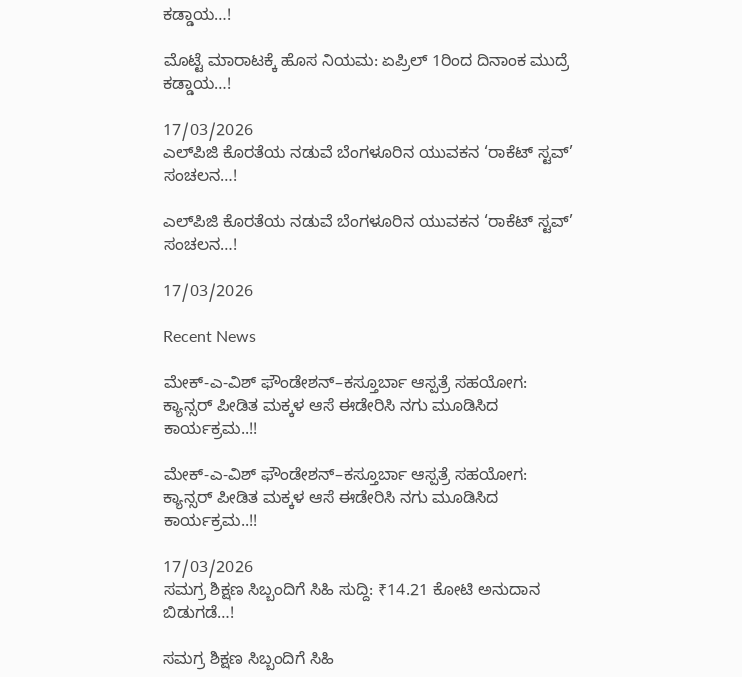ಕಡ್ಡಾಯ…!

ಮೊಟ್ಟೆ ಮಾರಾಟಕ್ಕೆ ಹೊಸ ನಿಯಮ: ಏಪ್ರಿಲ್ 1ರಿಂದ ದಿನಾಂಕ ಮುದ್ರೆ ಕಡ್ಡಾಯ…!

17/03/2026
ಎಲ್‌ಪಿಜಿ ಕೊರತೆಯ ನಡುವೆ ಬೆಂಗಳೂರಿನ ಯುವಕನ ‘ರಾಕೆಟ್ ಸ್ಟವ್’ ಸಂಚಲನ…!

ಎಲ್‌ಪಿಜಿ ಕೊರತೆಯ ನಡುವೆ ಬೆಂಗಳೂರಿನ ಯುವಕನ ‘ರಾಕೆಟ್ ಸ್ಟವ್’ ಸಂಚಲನ…!

17/03/2026

Recent News

ಮೇಕ್-ಎ-ವಿಶ್ ಫೌಂಡೇಶನ್–ಕಸ್ತೂರ್ಬಾ ಆಸ್ಪತ್ರೆ ಸಹಯೋಗ: ಕ್ಯಾನ್ಸರ್ ಪೀಡಿತ ಮಕ್ಕಳ ಆಸೆ ಈಡೇರಿಸಿ ನಗು ಮೂಡಿಸಿದ ಕಾರ್ಯಕ್ರಮ..!!

ಮೇಕ್-ಎ-ವಿಶ್ ಫೌಂಡೇಶನ್–ಕಸ್ತೂರ್ಬಾ ಆಸ್ಪತ್ರೆ ಸಹಯೋಗ: ಕ್ಯಾನ್ಸರ್ ಪೀಡಿತ ಮಕ್ಕಳ ಆಸೆ ಈಡೇರಿಸಿ ನಗು ಮೂಡಿಸಿದ ಕಾರ್ಯಕ್ರಮ..!!

17/03/2026
ಸಮಗ್ರ ಶಿಕ್ಷಣ ಸಿಬ್ಬಂದಿಗೆ ಸಿಹಿ ಸುದ್ದಿ: ₹14.21 ಕೋಟಿ ಅನುದಾನ ಬಿಡುಗಡೆ…!

ಸಮಗ್ರ ಶಿಕ್ಷಣ ಸಿಬ್ಬಂದಿಗೆ ಸಿಹಿ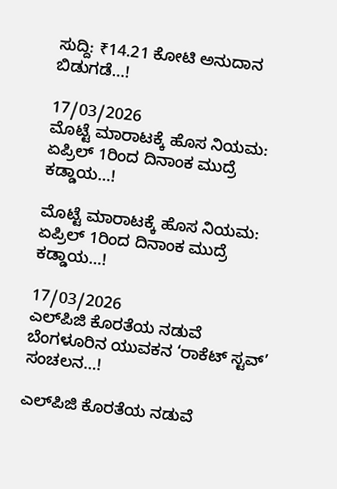ಸುದ್ದಿ: ₹14.21 ಕೋಟಿ ಅನುದಾನ ಬಿಡುಗಡೆ…!

17/03/2026
ಮೊಟ್ಟೆ ಮಾರಾಟಕ್ಕೆ ಹೊಸ ನಿಯಮ: ಏಪ್ರಿಲ್ 1ರಿಂದ ದಿನಾಂಕ ಮುದ್ರೆ ಕಡ್ಡಾಯ…!

ಮೊಟ್ಟೆ ಮಾರಾಟಕ್ಕೆ ಹೊಸ ನಿಯಮ: ಏಪ್ರಿಲ್ 1ರಿಂದ ದಿನಾಂಕ ಮುದ್ರೆ ಕಡ್ಡಾಯ…!

17/03/2026
ಎಲ್‌ಪಿಜಿ ಕೊರತೆಯ ನಡುವೆ ಬೆಂಗಳೂರಿನ ಯುವಕನ ‘ರಾಕೆಟ್ ಸ್ಟವ್’ ಸಂಚಲನ…!

ಎಲ್‌ಪಿಜಿ ಕೊರತೆಯ ನಡುವೆ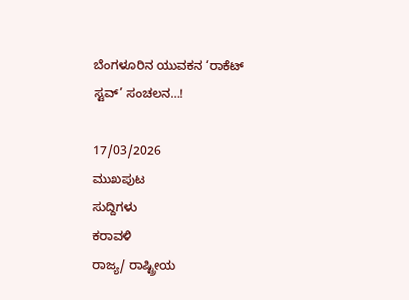ಬೆಂಗಳೂರಿನ ಯುವಕನ ‘ರಾಕೆಟ್ ಸ್ಟವ್’ ಸಂಚಲನ…!

17/03/2026
ಮುಖಪುಟ
ಸುದ್ದಿಗಳು
ಕರಾವಳಿ
ರಾಜ್ಯ/ ರಾಷ್ಟ್ರೀಯ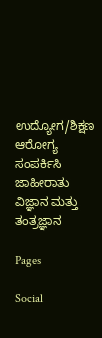ಉದ್ಯೋಗ/ಶಿಕ್ಷಣ
ಆರೋಗ್ಯ
ಸಂಪರ್ಕಿಸಿ
ಜಾಹೀರಾತು
ವಿಜ್ಞಾನ ಮತ್ತು ತಂತ್ರಜ್ಞಾನ

Pages

Social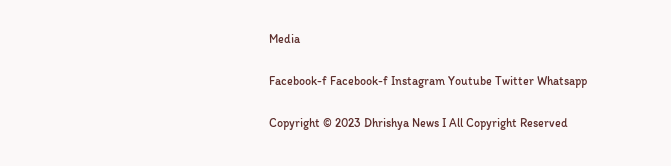Media

Facebook-f Facebook-f Instagram Youtube Twitter Whatsapp

Copyright © 2023 Dhrishya News I All Copyright Reserved